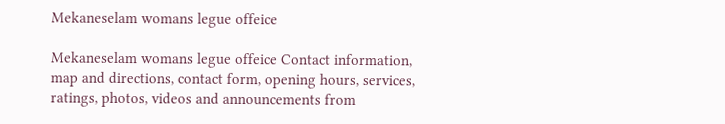Mekaneselam womans legue offeice

Mekaneselam womans legue offeice Contact information, map and directions, contact form, opening hours, services, ratings, photos, videos and announcements from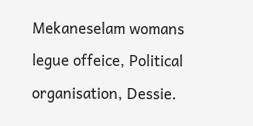Mekaneselam womans legue offeice, Political organisation, Dessie.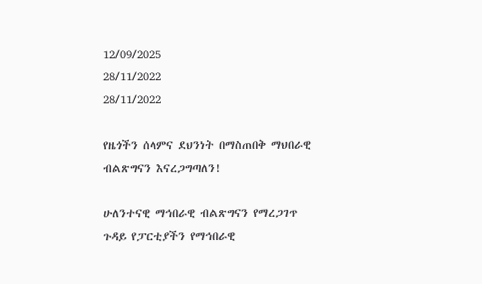12/09/2025
28/11/2022
28/11/2022

የዜጎችን ሰላምና ደህንነት በማስጠበቅ ማህበራዊ ብልጽግናን እናረጋግጣለን!

ሁለንተናዊ ማኅበራዊ ብልጽግናን የማረጋገጥ ጉዳይ የፓርቲያችን የማኅበራዊ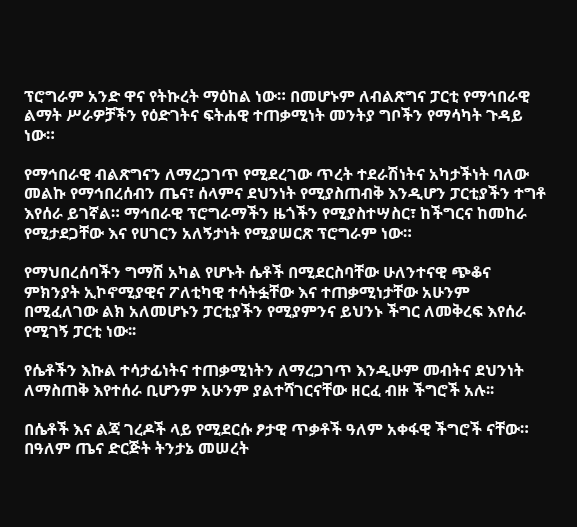ፕሮግራም አንድ ዋና የትኩረት ማዕከል ነው። በመሆኑም ለብልጽግና ፓርቲ የማኅበራዊ ልማት ሥራዎቻችን የዕድገትና ፍትሐዊ ተጠቃሚነት መንትያ ግቦችን የማሳካት ጉዳይ ነው።

የማኅበራዊ ብልጽግናን ለማረጋገጥ የሚደረገው ጥረት ተደራሽነትና አካታችነት ባለው መልኩ የማኅበረሰብን ጤና፣ ሰላምና ደህንነት የሚያስጠብቅ እንዲሆን ፓርቲያችን ተግቶ እየሰራ ይገኛል። ማኅበራዊ ፕሮግራማችን ዜጎችን የሚያስተሣስር፣ ከችግርና ከመከራ የሚታደጋቸው እና የሀገርን አለኝታነት የሚያሠርጽ ፕሮግራም ነው።

የማህበረሰባችን ግማሽ አካል የሆኑት ሴቶች በሚደርስባቸው ሁለንተናዊ ጭቆና ምክንያት ኢኮኖሚያዊና ፖለቲካዊ ተሳትፏቸው እና ተጠቃሚነታቸው አሁንም በሚፈለገው ልክ አለመሆኑን ፓርቲያችን የሚያምንና ይህንኑ ችግር ለመቅረፍ እየሰራ የሚገኝ ፓርቲ ነው፡፡

የሴቶችን እኩል ተሳታፊነትና ተጠቃሚነትን ለማረጋገጥ እንዲሁም መብትና ደህንነት ለማስጠቅ እየተሰራ ቢሆንም አሁንም ያልተሻገርናቸው ዘርፈ ብዙ ችግሮች አሉ፡፡

በሴቶች እና ልጃ ገረዶች ላይ የሚደርሱ ፆታዊ ጥቃቶች ዓለም አቀፋዊ ችግሮች ናቸው። በዓለም ጤና ድርጅት ትንታኔ መሠረት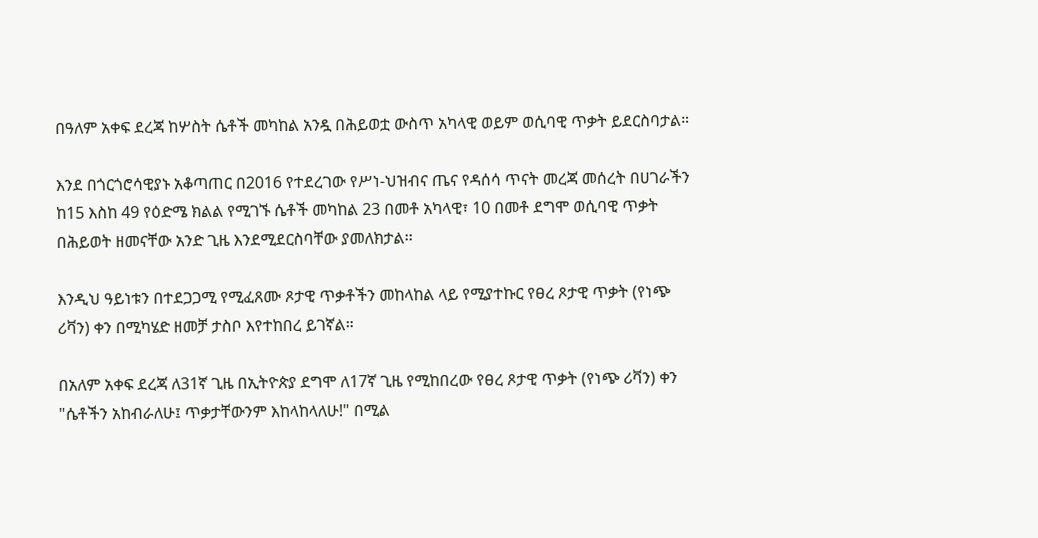በዓለም አቀፍ ደረጃ ከሦስት ሴቶች መካከል አንዷ በሕይወቷ ውስጥ አካላዊ ወይም ወሲባዊ ጥቃት ይደርስባታል።

እንደ በጎርጎሮሳዊያኑ አቆጣጠር በ2016 የተደረገው የሥነ-ህዝብና ጤና የዳሰሳ ጥናት መረጃ መሰረት በሀገራችን ከ15 እስከ 49 የዕድሜ ክልል የሚገኙ ሴቶች መካከል 23 በመቶ አካላዊ፣ 10 በመቶ ደግሞ ወሲባዊ ጥቃት በሕይወት ዘመናቸው አንድ ጊዜ እንደሚደርስባቸው ያመለክታል፡፡

እንዲህ ዓይነቱን በተደጋጋሚ የሚፈጸሙ ጾታዊ ጥቃቶችን መከላከል ላይ የሚያተኩር የፀረ ጾታዊ ጥቃት (የነጭ ሪቫን) ቀን በሚካሄድ ዘመቻ ታስቦ እየተከበረ ይገኛል።

በአለም አቀፍ ደረጃ ለ31ኛ ጊዜ በኢትዮጵያ ደግሞ ለ17ኛ ጊዜ የሚከበረው የፀረ ጾታዊ ጥቃት (የነጭ ሪቫን) ቀን "ሴቶችን አከብራለሁ፤ ጥቃታቸውንም እከላከላለሁ!" በሚል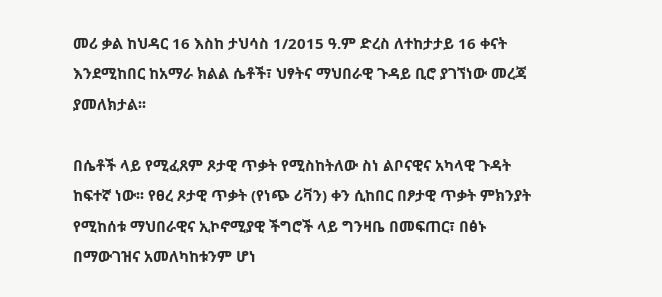መሪ ቃል ከህዳር 16 እስከ ታህሳስ 1/2015 ዓ.ም ድረስ ለተከታታይ 16 ቀናት እንደሚከበር ከአማራ ክልል ሴቶች፣ ህፃትና ማህበራዊ ጉዳይ ቢሮ ያገኘነው መረጃ ያመለክታል፡፡

በሴቶች ላይ የሚፈጸም ጾታዊ ጥቃት የሚስከትለው ስነ ልቦናዊና አካላዊ ጉዳት ከፍተኛ ነው፡፡ የፀረ ጾታዊ ጥቃት (የነጭ ሪቫን) ቀን ሲከበር በፆታዊ ጥቃት ምክንያት የሚከሰቱ ማህበራዊና ኢኮኖሚያዊ ችግሮች ላይ ግንዛቤ በመፍጠር፣ በፅኑ በማውገዝና አመለካከቱንም ሆነ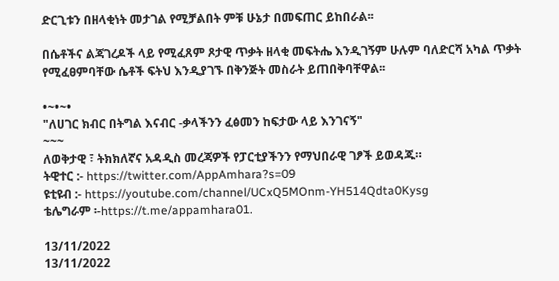ድርጊቱን በዘላቂነት መታገል የሚቻልበት ምቹ ሁኔታ በመፍጠር ይከበራል፡፡

በሴቶችና ልጃገረዶች ላይ የሚፈጸም ጾታዊ ጥቃት ዘላቂ መፍትሔ እንዲገኝም ሁሉም ባለድርሻ አካል ጥቃት የሚፈፀምባቸው ሴቶች ፍትህ እንዲያገኙ በቅንጅት መስራት ይጠበቅባቸዋል፡፡

•~•~•
"ለሀገር ክብር በትግል እናብር -ቃላችንን ፈፅመን ከፍታው ላይ እንገናኝ"
~~~
ለወቅታዊ ፣ ትክክለኛና አዳዲስ መረጃዎች የፓርቲያችንን የማህበራዊ ገፆች ይወዳጁ።
ትዊተር :- https://twitter.com/AppAmhara?s=09
ዩቲዩብ :- https://youtube.com/channel/UCxQ5MOnm-YH514Qdta0Kysg
ቴሌግራም ፡-https://t.me/appamhara01.

13/11/2022
13/11/2022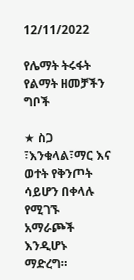12/11/2022

የሌማት ትሩፋት የልማት ዘመቻችን ግቦች

★ ስጋ ፣እንቁላል፣ማር እና ወተት የቅንጦት ሳይሆን በቀላሉ የሚገኙ አማራጮች እንዲሆኑ ማድረግ።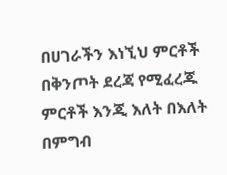በሀገራችን እነኚህ ምርቶች በቅንጦት ደረጃ የሚፈረጁ ምርቶች እንጂ እለት በእለት በምግብ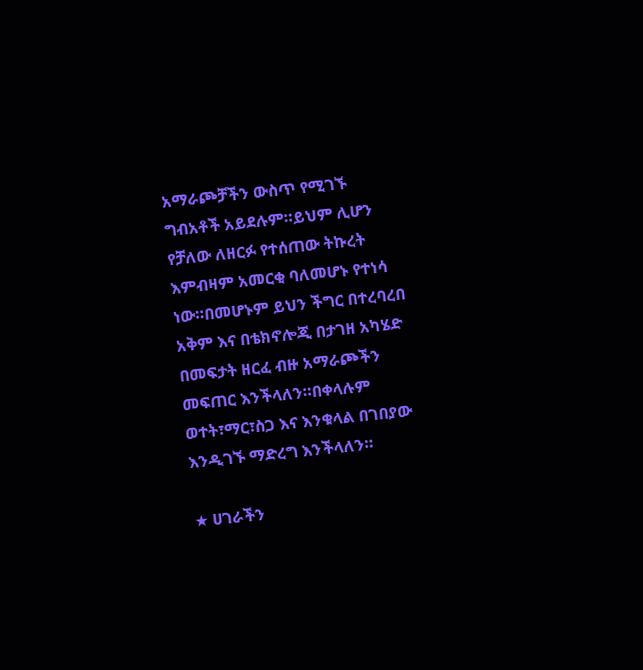አማራጮቻችን ውስጥ የሚገኙ ግብአቶች አይደሉም።ይህም ሊሆን የቻለው ለዘርፉ የተሰጠው ትኩረት እምብዛም አመርቂ ባለመሆኑ የተነሳ ነው።በመሆኑም ይህን ችግር በተረባረበ አቅም እና በቴክኖሎጂ በታገዘ አካሄድ በመፍታት ዘርፈ ብዙ አማራጮችን መፍጠር እንችላለን።በቀላሉም ወተት፣ማር፣ስጋ እና እንቁላል በገበያው እንዲገኙ ማድረግ እንችላለን።

★ ሀገራችን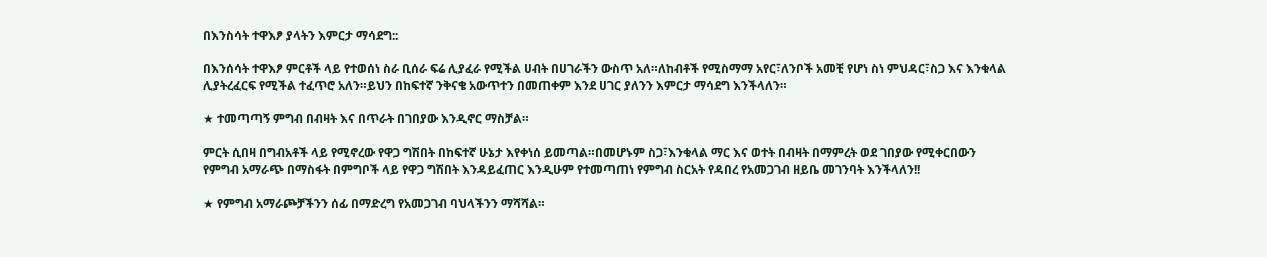በእንስሳት ተዋእፆ ያላትን እምርታ ማሳደግ::

በእንሰሳት ተዋእፆ ምርቶች ላይ የተወሰነ ስራ ቢሰራ ፍሬ ሊያፈራ የሚችል ሀብት በሀገራችን ውስጥ አለ።ለከብቶች የሚስማማ አየር፣ለንቦች አመቺ የሆነ ስነ ምህዳር፣ስጋ እና እንቁላል ሊያትረፈርፍ የሚችል ተፈጥሮ አለን።ይህን በከፍተኛ ንቅናቄ አውጥተን በመጠቀም እንደ ሀገር ያለንን እምርታ ማሳደግ እንችላለን።

★ ተመጣጣኝ ምግብ በብዛት እና በጥራት በገበያው እንዲኖር ማስቻል።

ምርት ሲበዛ በግብአቶች ላይ የሚኖረው የዋጋ ግሽበት በከፍተኛ ሁኔታ እየቀነሰ ይመጣል።በመሆኑም ስጋ፣እንቁላል ማር እና ወተት በብዛት በማምረት ወደ ገበያው የሚቀርበውን የምግብ አማራጭ በማስፋት በምግቦች ላይ የዋጋ ግሽበት እንዳይፈጠር እንዲሁም የተመጣጠነ የምግብ ስርአት የዳበረ የአመጋገብ ዘይቤ መገንባት እንችላለን!!

★ የምግብ አማራጮቻችንን ሰፊ በማድረግ የአመጋገብ ባህላችንን ማሻሻል።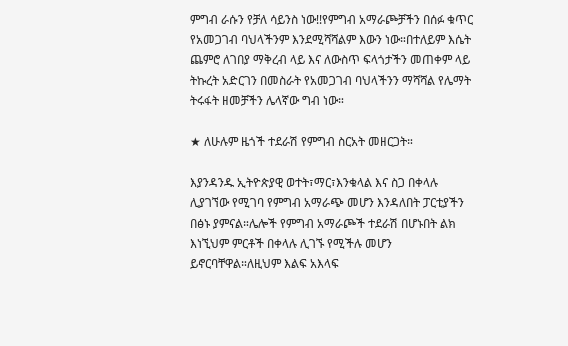ምግብ ራሱን የቻለ ሳይንስ ነው!!የምግብ አማራጮቻችን በሰፉ ቁጥር የአመጋገብ ባህላችንም እንደሚሻሻልም እውን ነው።በተለይም እሴት ጨምሮ ለገበያ ማቅረብ ላይ እና ለውስጥ ፍላጎታችን መጠቀም ላይ ትኩረት አድርገን በመስራት የአመጋገብ ባህላችንን ማሻሻል የሌማት ትሩፋት ዘመቻችን ሌላኛው ግብ ነው።

★ ለሁሉም ዜጎች ተደራሽ የምግብ ስርአት መዘርጋት።

እያንዳንዱ ኢትዮጵያዊ ወተት፣ማር፣እንቁላል እና ስጋ በቀላሉ ሊያገኘው የሚገባ የምግብ አማራጭ መሆን እንዳለበት ፓርቲያችን በፅኑ ያምናል።ሌሎች የምግብ አማራጮች ተደራሽ በሆኑበት ልክ እነኚህም ምርቶች በቀላሉ ሊገኙ የሚችሉ መሆን ይኖርባቸዋል።ለዚህም እልፍ አእላፍ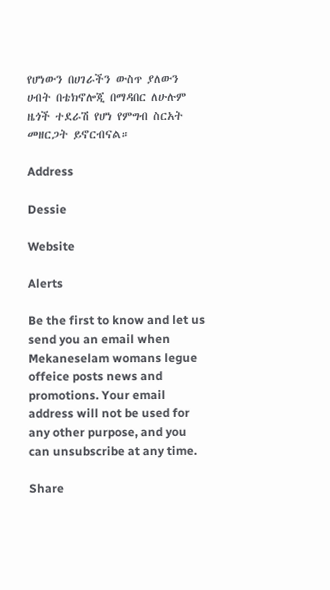የሆነውን በሀገራችን ውስጥ ያለውን ሀብት በቴክኖሎጂ በማዳበር ለሁሉም ዜጎች ተደራሽ የሆነ የምግብ ስርአት መዘርጋት ይኖርብናል።

Address

Dessie

Website

Alerts

Be the first to know and let us send you an email when Mekaneselam womans legue offeice posts news and promotions. Your email address will not be used for any other purpose, and you can unsubscribe at any time.

Share